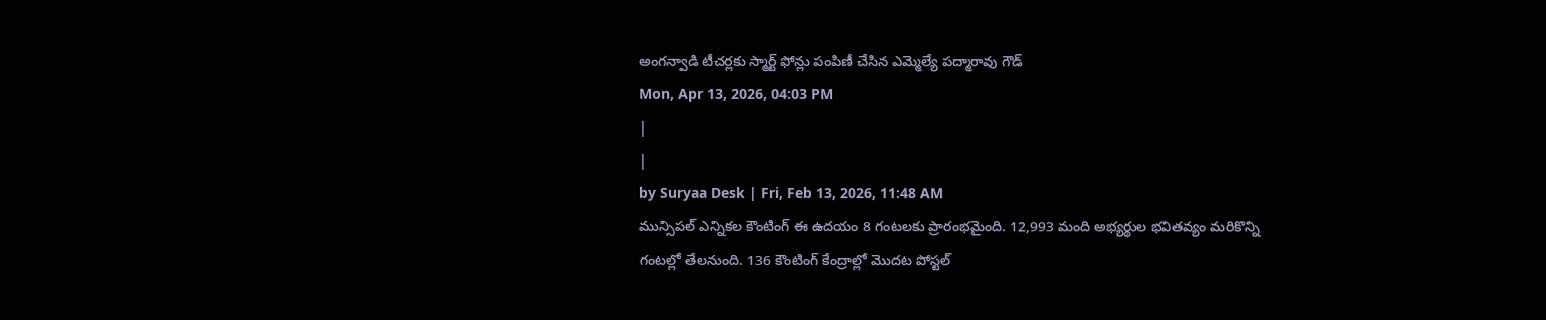అంగన్వాడి టీచర్లకు స్మార్ట్ ఫోన్లు పంపిణీ చేసిన ఎమ్మెల్యే పద్మారావు గౌడ్
Mon, Apr 13, 2026, 04:03 PM
|
|
by Suryaa Desk | Fri, Feb 13, 2026, 11:48 AM
మున్సిపల్ ఎన్నికల కౌంటింగ్ ఈ ఉదయం 8 గంటలకు ప్రారంభమైంది. 12,993 మంది అభ్యర్థుల భవితవ్యం మరికొన్ని గంటల్లో తేలనుంది. 136 కౌంటింగ్ కేంద్రాల్లో మొదట పోస్టల్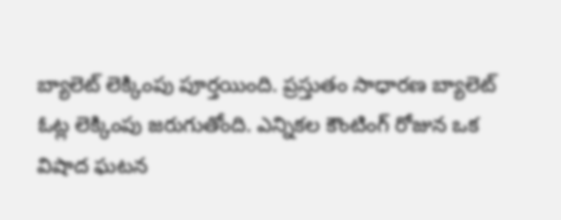బ్యాలెట్ లెక్కింపు పూర్తయింది. ప్రస్తుతం సాధారణ బ్యాలెట్ ఓట్ల లెక్కింపు జరుగుతోంది. ఎన్నికల కౌంటింగ్ రోజున ఒక విషాద ఘటన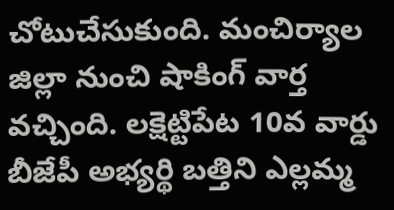చోటుచేసుకుంది. మంచిర్యాల జిల్లా నుంచి షాకింగ్ వార్త వచ్చింది. లక్షెట్టిపేట 10వ వార్డు బీజేపీ అభ్యర్థి బత్తిని ఎల్లమ్మ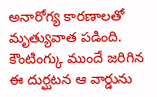అనారోగ్య కారణాలతో మృత్యువాత పడింది. కౌంటింగ్కు ముందే జరిగిన ఈ దుర్ఘటన ఆ వార్డును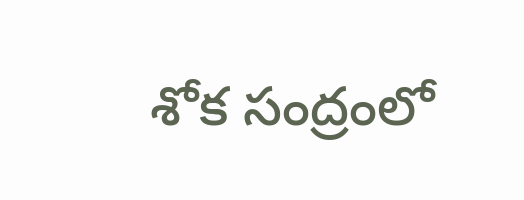శోక సంద్రంలో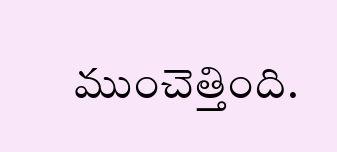ముంచెత్తింది.